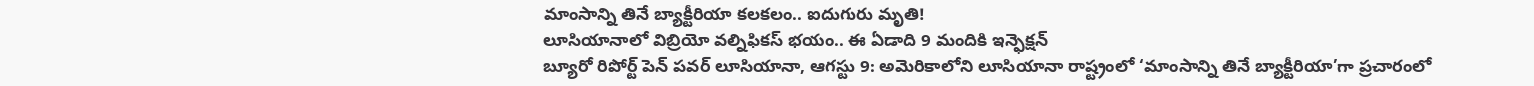మాంసాన్ని తినే బ్యాక్టీరియా కలకలం.. ఐదుగురు మృతి!
లూసియానాలో విబ్రియో వల్నిఫికస్ భయం.. ఈ ఏడాది 9 మందికి ఇన్ఫెక్షన్
బ్యూరో రిపోర్ట్ పెన్ పవర్ లూసియానా, ఆగస్టు 9: అమెరికాలోని లూసియానా రాష్ట్రంలో ‘మాంసాన్ని తినే బ్యాక్టీరియా’గా ప్రచారంలో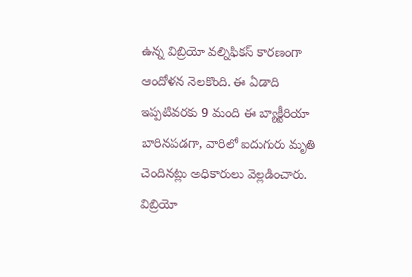ఉన్న విబ్రియో వల్నిఫికస్ కారణంగా ఆందోళన నెలకొంది. ఈ ఏడాది ఇప్పటివరకు 9 మంది ఈ బ్యాక్టీరియా బారినపడగా, వారిలో ఐదుగురు మృతి చెందినట్లు అధికారులు వెల్లడించారు.
విబ్రియో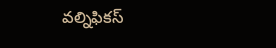వల్నిఫికస్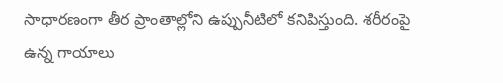సాధారణంగా తీర ప్రాంతాల్లోని ఉప్పునీటిలో కనిపిస్తుంది. శరీరంపై ఉన్న గాయాలు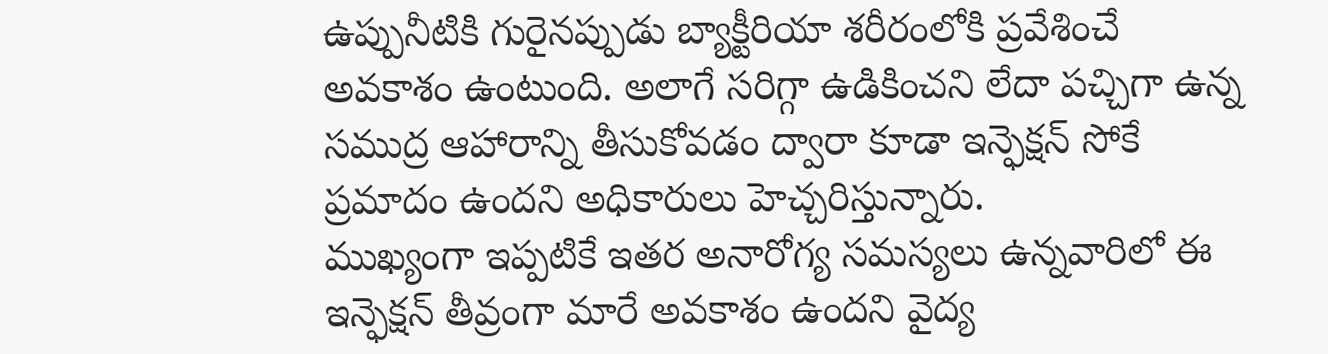ఉప్పునీటికి గురైనప్పుడు బ్యాక్టీరియా శరీరంలోకి ప్రవేశించే అవకాశం ఉంటుంది. అలాగే సరిగ్గా ఉడికించని లేదా పచ్చిగా ఉన్న సముద్ర ఆహారాన్ని తీసుకోవడం ద్వారా కూడా ఇన్ఫెక్షన్ సోకే ప్రమాదం ఉందని అధికారులు హెచ్చరిస్తున్నారు.
ముఖ్యంగా ఇప్పటికే ఇతర అనారోగ్య సమస్యలు ఉన్నవారిలో ఈ ఇన్ఫెక్షన్ తీవ్రంగా మారే అవకాశం ఉందని వైద్య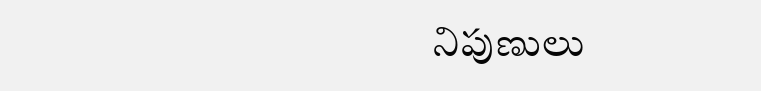నిపుణులు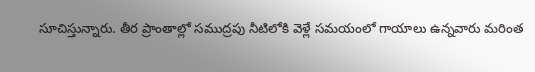సూచిస్తున్నారు. తీర ప్రాంతాల్లో సముద్రపు నీటిలోకి వెళ్లే సమయంలో గాయాలు ఉన్నవారు మరింత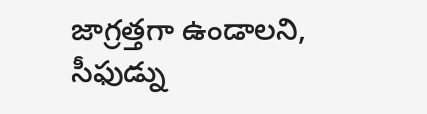జాగ్రత్తగా ఉండాలని, సీఫుడ్ను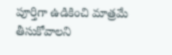పూర్తిగా ఉడికించి మాత్రమే తీసుకోవాలని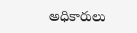అధికారులు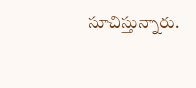సూచిస్తున్నారు.